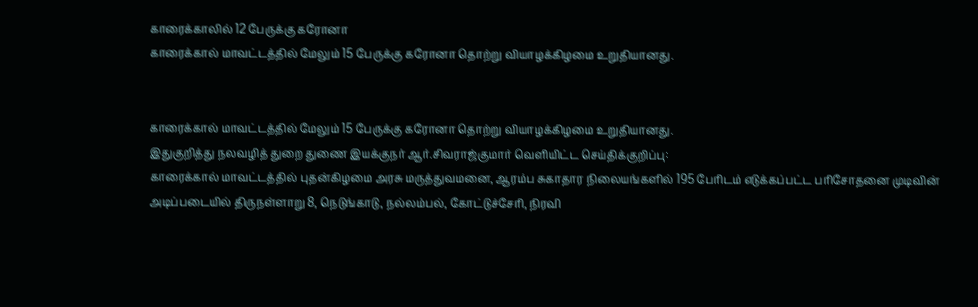காரைக்காலில் 12 பேருக்கு கரோனா
காரைக்கால் மாவட்டத்தில் மேலும் 15 பேருக்கு கரோனா தொற்று வியாழக்கிழமை உறுதியானது.


காரைக்கால் மாவட்டத்தில் மேலும் 15 பேருக்கு கரோனா தொற்று வியாழக்கிழமை உறுதியானது.
இதுகுறித்து நலவழித் துறை துணை இயக்குநர் ஆர்.சிவராஜ்குமார் வெளியிட்ட செய்திக்குறிப்பு:
காரைக்கால் மாவட்டத்தில் புதன்கிழமை அரசு மருத்துவமனை, ஆரம்ப சுகாதார நிலையங்களில் 195 பேரிடம் எடுக்கப்பட்ட பரிசோதனை முடிவின் அடிப்படையில் திருநள்ளாறு 8, நெடுங்காடு, நல்லம்பல், கோட்டுச்சேரி, நிரவி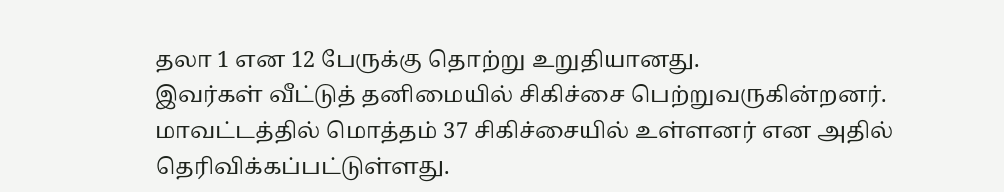தலா 1 என 12 பேருக்கு தொற்று உறுதியானது.
இவர்கள் வீட்டுத் தனிமையில் சிகிச்சை பெற்றுவருகின்றனர். மாவட்டத்தில் மொத்தம் 37 சிகிச்சையில் உள்ளனர் என அதில் தெரிவிக்கப்பட்டுள்ளது.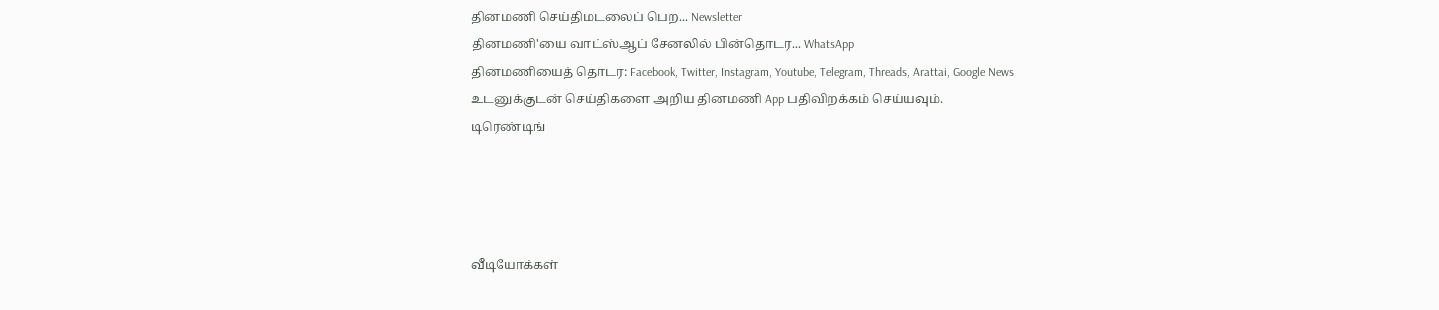தினமணி செய்திமடலைப் பெற... Newsletter
தினமணி'யை வாட்ஸ்ஆப் சேனலில் பின்தொடர... WhatsApp
தினமணியைத் தொடர: Facebook, Twitter, Instagram, Youtube, Telegram, Threads, Arattai, Google News
உடனுக்குடன் செய்திகளை அறிய தினமணி App பதிவிறக்கம் செய்யவும்.
டிரெண்டிங்




வீடியோக்கள்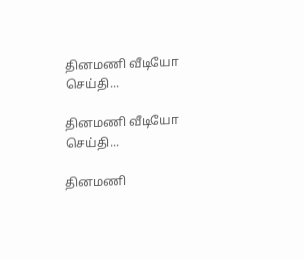தினமணி வீடியோ செய்தி...

தினமணி வீடியோ செய்தி...

தினமணி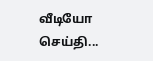வீடியோ செய்தி...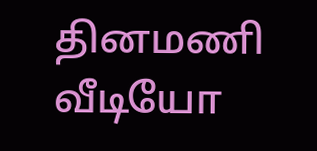தினமணி வீடியோ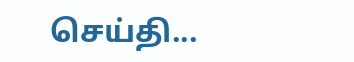செய்தி...